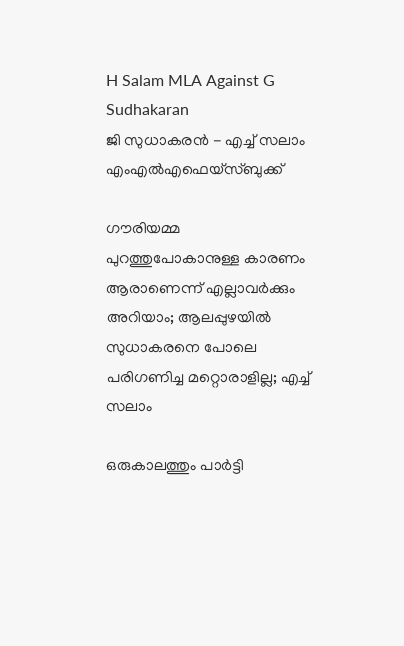H Salam MLA Against G Sudhakaran
ജി സുധാകരന്‍ - എച്ച് സലാം എംഎല്‍എഫെയ്‌സ്ബുക്ക്‌

ഗൗരിയമ്മ പുറത്തുപോകാനുള്ള കാരണം ആരാണെന്ന് എല്ലാവര്‍ക്കും അറിയാം; ആലപ്പുഴയില്‍ സുധാകരനെ പോലെ പരിഗണിച്ച മറ്റൊരാളില്ല; എച്ച് സലാം

ഒരുകാലത്തും പാര്‍ട്ടി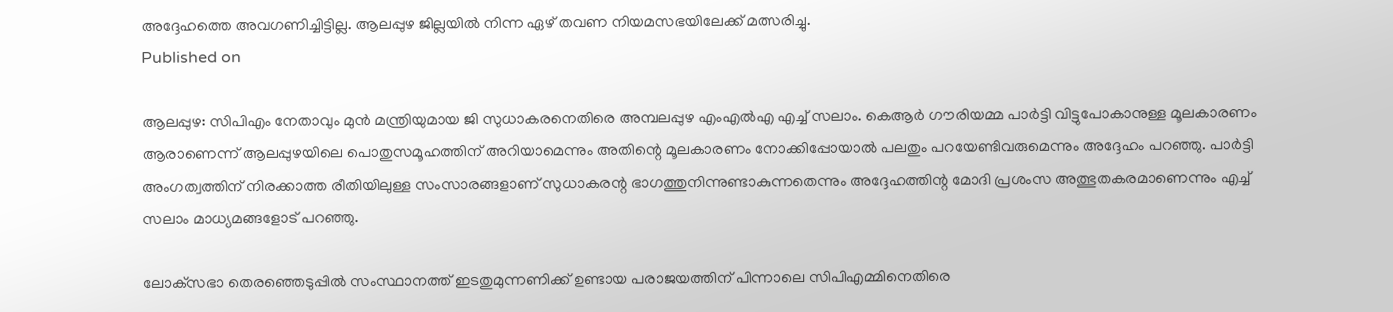അദ്ദേഹത്തെ അവഗണിച്ചിട്ടില്ല. ആലപ്പുഴ ജില്ലയില്‍ നിന്ന ഏഴ് തവണ നിയമസഭയിലേക്ക് മത്സരിച്ചു.
Published on

ആലപ്പുഴ: സിപിഎം നേതാവും മുന്‍ മന്ത്രിയുമായ ജി സുധാകരനെതിരെ അമ്പലപ്പുഴ എംഎല്‍എ എച്ച് സലാം. കെആര്‍ ഗൗരിയമ്മ പാര്‍ട്ടി വിട്ടുപോകാനുള്ള മൂലകാരണം ആരാണെന്ന് ആലപ്പുഴയിലെ പൊതുസമൂഹത്തിന് അറിയാമെന്നും അതിന്റെ മൂലകാരണം നോക്കിപ്പോയാല്‍ പലതും പറയേണ്ടിവരുമെന്നും അദ്ദേഹം പറഞ്ഞു. പാര്‍ട്ടി അംഗത്വത്തിന് നിരക്കാത്ത രീതിയിലുള്ള സംസാരങ്ങളാണ് സുധാകരന്റ ഭാഗത്തുനിന്നുണ്ടാകുന്നതെന്നും അദ്ദേഹത്തിന്റ മോദി പ്രശംസ അത്ഭുതകരമാണെന്നും എച്ച് സലാം മാധ്യമങ്ങളോട് പറഞ്ഞു.

ലോക്‌സഭാ തെരഞ്ഞെടുപ്പില്‍ സംസ്ഥാനത്ത് ഇടതുമുന്നണിക്ക് ഉണ്ടായ പരാജയത്തിന് പിന്നാലെ സിപിഎമ്മിനെതിരെ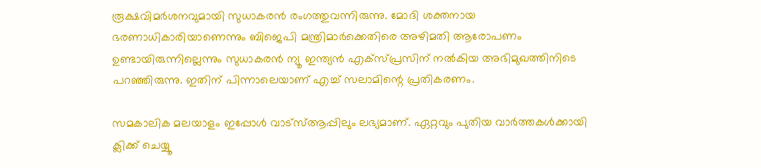രൂക്ഷവിമര്‍ശനവുമായി സുധാകരന്‍ രംഗത്തുവന്നിരുന്നു. മോദി ശക്തനായ ഭരണാധികാരിയാണെന്നും ബിജെപി മന്ത്രിമാര്‍ക്കെതിരെ അഴിമതി ആരോപണം ഉണ്ടായിരുന്നില്ലെന്നും സുധാകരന്‍ ന്യൂ ഇന്ത്യന്‍ എക്‌സ്പ്രസിന് നല്‍കിയ അഭിമുഖത്തിനിടെ പറഞ്ഞിരുന്നു. ഇതിന് പിന്നാലെയാണ് എച്ച് സലാമിന്റെ പ്രതികരണം.

സമകാലിക മലയാളം ഇപ്പോള്‍ വാട്‌സ്ആപ്പിലും ലഭ്യമാണ്. ഏറ്റവും പുതിയ വാര്‍ത്തകള്‍ക്കായി ക്ലിക്ക് ചെയ്യൂ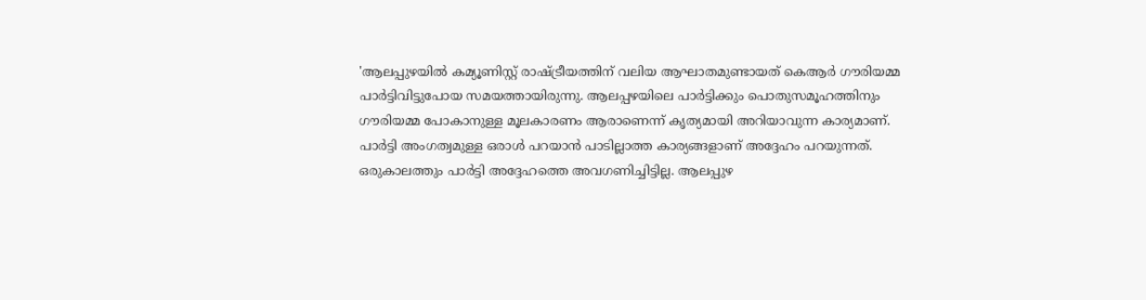'ആലപ്പുഴയില്‍ കമ്യൂണിസ്റ്റ് രാഷ്ട്രീയത്തിന് വലിയ ആഘാതമുണ്ടായത് കെആര്‍ ഗൗരിയമ്മ പാര്‍ട്ടിവിട്ടുപോയ സമയത്തായിരുന്നു. ആലപ്പഴയിലെ പാര്‍ട്ടിക്കും പൊതുസമൂഹത്തിനും ഗൗരിയമ്മ പോകാനുള്ള മൂലകാരണം ആരാണെന്ന് കൃത്യമായി അറിയാവുന്ന കാര്യമാണ്. പാര്‍ട്ടി അംഗത്വമുള്ള ഒരാള്‍ പറയാന്‍ പാടില്ലാത്ത കാര്യങ്ങളാണ് അദ്ദേഹം പറയുന്നത്. ഒരുകാലത്തും പാര്‍ട്ടി അദ്ദേഹത്തെ അവഗണിച്ചിട്ടില്ല. ആലപ്പുഴ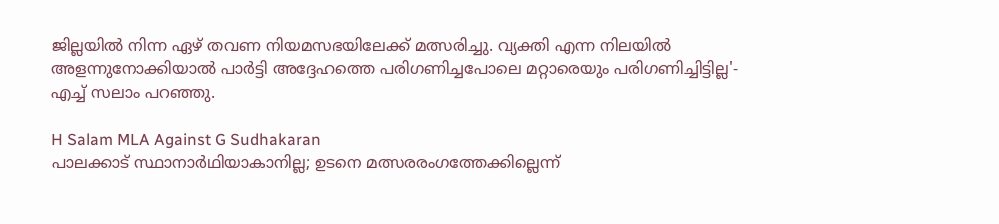ജില്ലയില്‍ നിന്ന ഏഴ് തവണ നിയമസഭയിലേക്ക് മത്സരിച്ചു. വ്യക്തി എന്ന നിലയില്‍ അളന്നുനോക്കിയാല്‍ പാര്‍ട്ടി അദ്ദേഹത്തെ പരിഗണിച്ചപോലെ മറ്റാരെയും പരിഗണിച്ചിട്ടില്ല'- എച്ച് സലാം പറഞ്ഞു.

H Salam MLA Against G Sudhakaran
പാലക്കാട് സ്ഥാനാര്‍ഥിയാകാനില്ല; ഉടനെ മത്സരരംഗത്തേക്കില്ലെന്ന്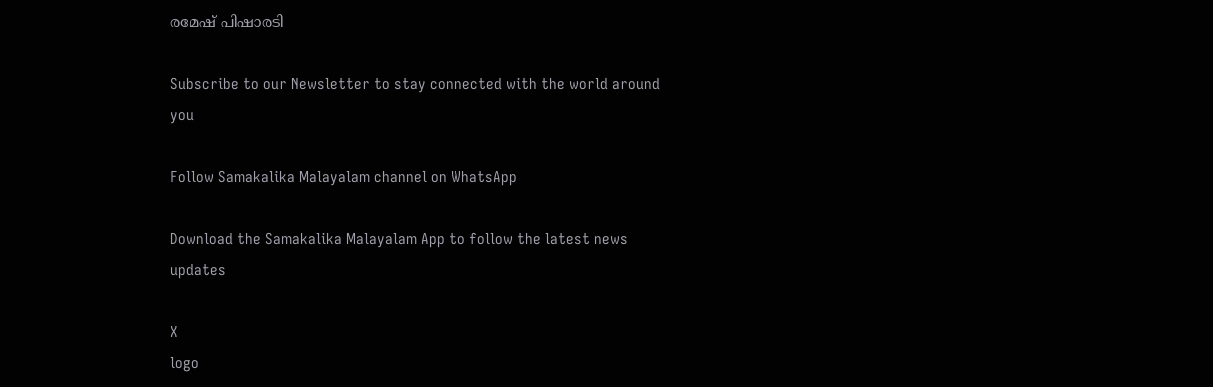രമേഷ് പിഷാരടി

Subscribe to our Newsletter to stay connected with the world around you

Follow Samakalika Malayalam channel on WhatsApp

Download the Samakalika Malayalam App to follow the latest news updates

X
logo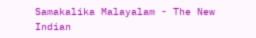Samakalika Malayalam - The New Indian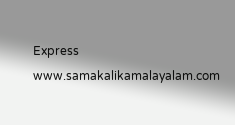Express
www.samakalikamalayalam.com